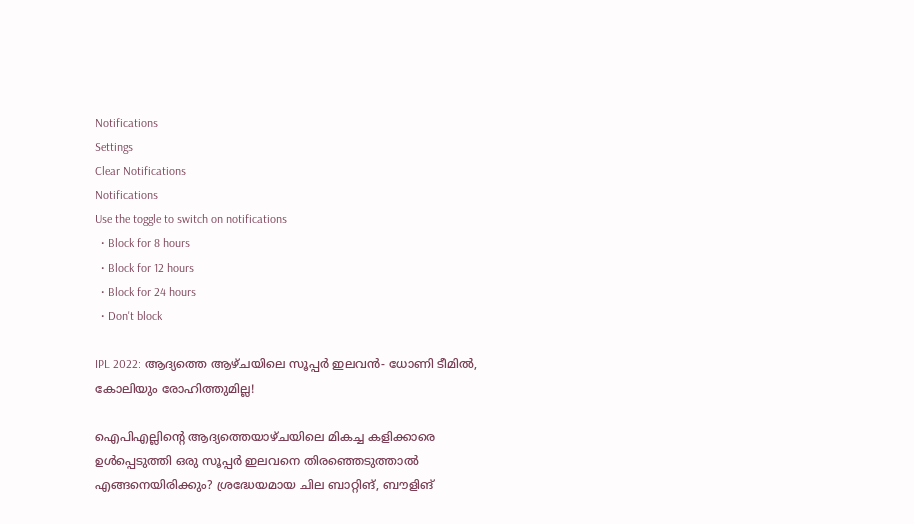Notifications
Settings
Clear Notifications
Notifications
Use the toggle to switch on notifications
  • Block for 8 hours
  • Block for 12 hours
  • Block for 24 hours
  • Don't block

IPL 2022: ആദ്യത്തെ ആഴ്ചയിലെ സൂപ്പര്‍ ഇലവന്‍- ധോണി ടീമില്‍, കോലിയും രോഹിത്തുമില്ല!

ഐപിഎല്ലിന്റെ ആദ്യത്തെയാഴ്ചയിലെ മികച്ച കളിക്കാരെ ഉള്‍പ്പെടുത്തി ഒരു സൂപ്പര്‍ ഇലവനെ തിരഞ്ഞെടുത്താല്‍ എങ്ങനെയിരിക്കും? ശ്രദ്ധേയമായ ചില ബാറ്റിങ്, ബൗളിങ്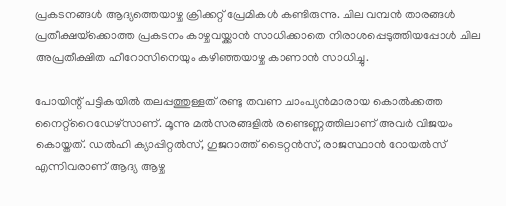പ്രകടനങ്ങള്‍ ആദ്യത്തെയാഴ്ച ക്രിക്കറ്റ് പ്രേമികള്‍ കണ്ടിരുന്നു. ചില വമ്പന്‍ താരങ്ങള്‍ പ്രതീക്ഷയ്‌ക്കൊത്ത പ്രകടനം കാഴ്ചവയ്ക്കാന്‍ സാധിക്കാതെ നിരാശപ്പെടുത്തിയപ്പോള്‍ ചില അപ്രതീക്ഷിത ഹീറോസിനെയും കഴിഞ്ഞയാഴ്ച കാണാന്‍ സാധിച്ചു.

പോയിന്റ് പട്ടികയില്‍ തലപ്പത്തുള്ളത് രണ്ടു തവണ ചാംപ്യന്‍മാരായ കൊല്‍ക്കത്ത നൈറ്റ്‌റൈഡേഴ്‌സാണ്. മൂന്നു മല്‍സരങ്ങളില്‍ രണ്ടെണ്ണത്തിലാണ് അവര്‍ വിജയം കൊയ്തത്. ഡല്‍ഹി ക്യാപ്പിറ്റല്‍സ്, ഗുജറാത്ത് ടൈറ്റന്‍സ്, രാജസ്ഥാന്‍ റോയല്‍സ് എന്നിവരാണ് ആദ്യ ആഴ്ച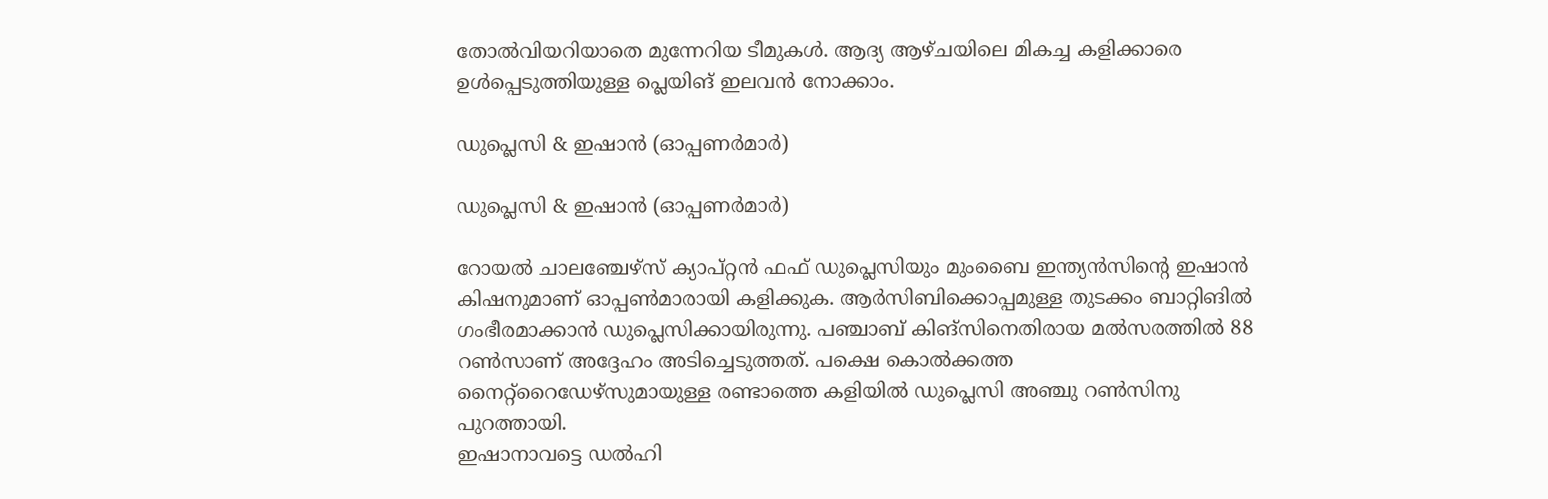തോല്‍വിയറിയാതെ മുന്നേറിയ ടീമുകള്‍. ആദ്യ ആഴ്ചയിലെ മികച്ച കളിക്കാരെ ഉള്‍പ്പെടുത്തിയുള്ള പ്ലെയിങ് ഇലവന്‍ നോക്കാം.

ഡുപ്ലെസി & ഇഷാന്‍ (ഓപ്പണര്‍മാര്‍)

ഡുപ്ലെസി & ഇഷാന്‍ (ഓപ്പണര്‍മാര്‍)

റോയല്‍ ചാലഞ്ചേഴ്‌സ് ക്യാപ്റ്റന്‍ ഫഫ് ഡുപ്ലെസിയും മുംബൈ ഇന്ത്യന്‍സിന്റെ ഇഷാന്‍ കിഷനുമാണ് ഓപ്പണ്‍മാരായി കളിക്കുക. ആര്‍സിബിക്കൊപ്പമുള്ള തുടക്കം ബാറ്റിങില്‍ ഗംഭീരമാക്കാന്‍ ഡുപ്ലെസിക്കായിരുന്നു. പഞ്ചാബ് കിങ്‌സിനെതിരായ മല്‍സരത്തില്‍ 88 റണ്‍സാണ് അദ്ദേഹം അടിച്ചെടുത്തത്. പക്ഷെ കൊല്‍ക്കത്ത നൈറ്റ്‌റൈഡേഴ്‌സുമായുള്ള രണ്ടാത്തെ കളിയില്‍ ഡുപ്ലെസി അഞ്ചു റണ്‍സിനു പുറത്തായി.
ഇഷാനാവട്ടെ ഡല്‍ഹി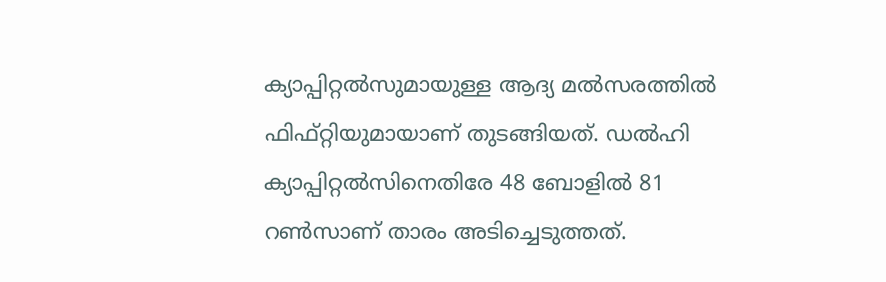ക്യാപ്പിറ്റല്‍സുമായുള്ള ആദ്യ മല്‍സരത്തില്‍ ഫിഫ്റ്റിയുമായാണ് തുടങ്ങിയത്. ഡല്‍ഹി ക്യാപ്പിറ്റല്‍സിനെതിരേ 48 ബോളില്‍ 81 റണ്‍സാണ് താരം അടിച്ചെടുത്തത്.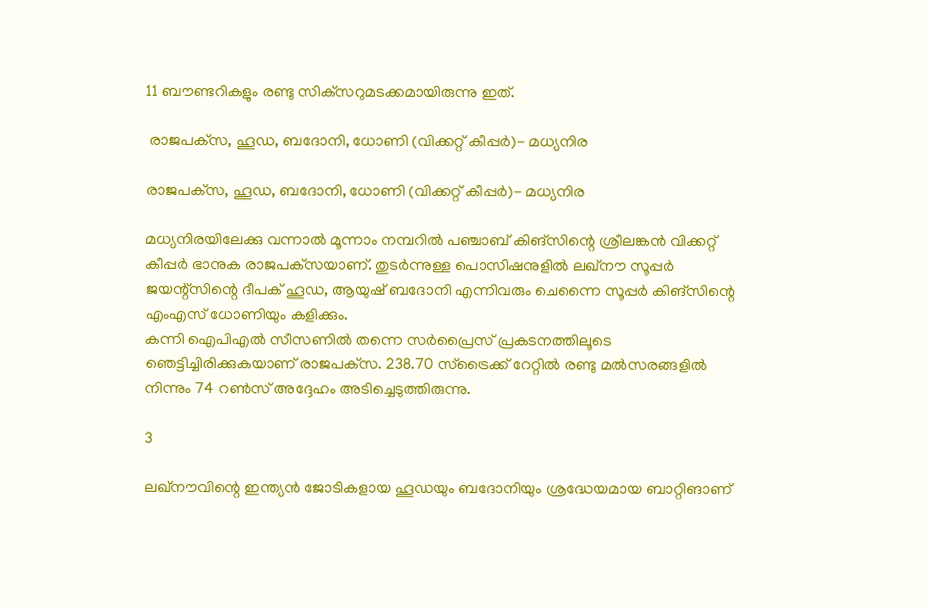11 ബൗണ്ടറികളും രണ്ടു സിക്‌സറുമടക്കമായിരുന്നു ഇത്.

 രാജപക്‌സ, ഹൂഡ, ബദോനി, ധോണി (വിക്കറ്റ് കീപ്പര്‍)- മധ്യനിര

രാജപക്‌സ, ഹൂഡ, ബദോനി, ധോണി (വിക്കറ്റ് കീപ്പര്‍)- മധ്യനിര

മധ്യനിരയിലേക്കു വന്നാല്‍ മൂന്നാം നമ്പറില്‍ പഞ്ചാബ് കിങ്‌സിന്റെ ശ്രീലങ്കന്‍ വിക്കറ്റ് കീപ്പര്‍ ഭാനുക രാജപക്‌സയാണ്. തുടര്‍ന്നുള്ള പൊസിഷനുളില്‍ ലഖ്‌നൗ സൂപ്പര്‍ ജയന്റ്‌സിന്റെ ദീപക് ഹൂഡ, ആയുഷ് ബദോനി എന്നിവരും ചെന്നൈ സൂപ്പര്‍ കിങ്‌സിന്റെ എംഎസ് ധോണിയും കളിക്കും.
കന്നി ഐപിഎല്‍ സീസണില്‍ തന്നെ സര്‍പ്രൈസ് പ്രകടനത്തിലൂടെ ഞെട്ടിച്ചിരിക്കുകയാണ് രാജപക്‌സ. 238.70 സ്‌ട്രൈക്ക് റേറ്റില്‍ രണ്ടു മല്‍സരങ്ങളില്‍ നിന്നും 74 റണ്‍സ് അദ്ദേഹം അടിച്ചെടുത്തിരുന്നു.

3

ലഖ്‌നൗവിന്റെ ഇന്ത്യന്‍ ജോടികളായ ഹൂഡയും ബദോനിയും ശ്രദ്ധേയമായ ബാറ്റിങാണ്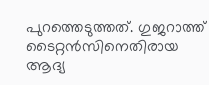പുറത്തെടുത്തത്. ഗുജറാത്ത് ടൈറ്റന്‍സിനെതിരായ ആദ്യ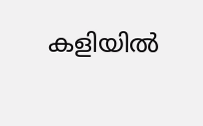കളിയില്‍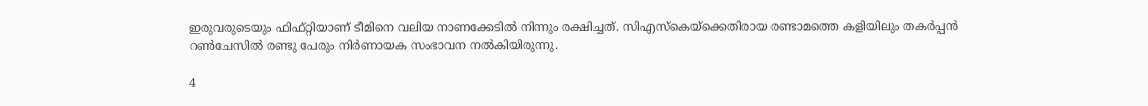ഇരുവരുടെയും ഫിഫ്റ്റിയാണ് ടീമിനെ വലിയ നാണക്കേടില്‍ നിന്നും രക്ഷിച്ചത്. സിഎസ്‌കെയ്‌ക്കെതിരായ രണ്ടാമത്തെ കളിയിലും തകര്‍പ്പന്‍ റണ്‍ചേസില്‍ രണ്ടു പേരും നിര്‍ണായക സംഭാവന നല്‍കിയിരുന്നു.

4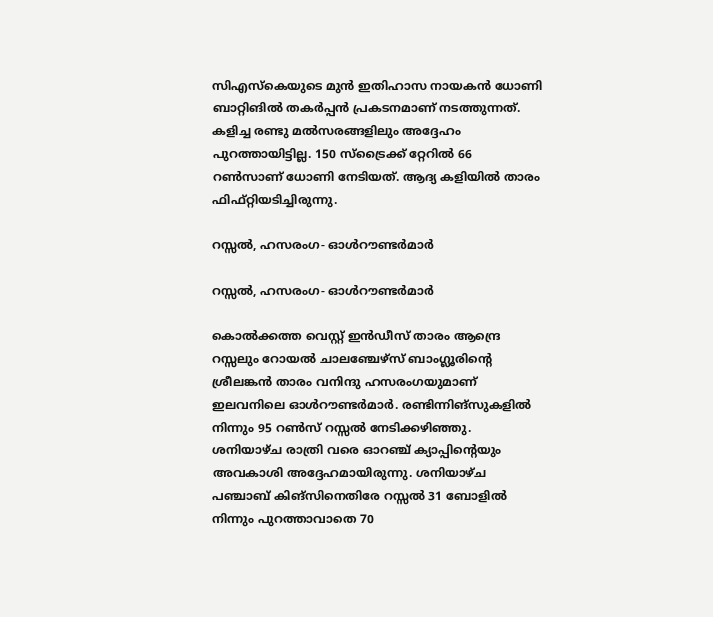സിഎസ്‌കെയുടെ മുന്‍ ഇതിഹാസ നായകന്‍ ധോണി ബാറ്റിങില്‍ തകര്‍പ്പന്‍ പ്രകടനമാണ് നടത്തുന്നത്. കളിച്ച രണ്ടു മല്‍സരങ്ങളിലും അദ്ദേഹം പുറത്തായിട്ടില്ല. 150 സ്‌ട്രൈക്ക് റ്റേറില്‍ 66 റണ്‍സാണ് ധോണി നേടിയത്. ആദ്യ കളിയില്‍ താരം ഫിഫ്റ്റിയടിച്ചിരുന്നു.

റസ്സല്‍, ഹസരംഗ- ഓള്‍റൗണ്ടര്‍മാര്‍

റസ്സല്‍, ഹസരംഗ- ഓള്‍റൗണ്ടര്‍മാര്‍

കൊല്‍ക്കത്ത വെസ്റ്റ് ഇന്‍ഡീസ് താരം ആന്ദ്രെ റസ്സലും റോയല്‍ ചാലഞ്ചേഴ്‌സ് ബാംഗ്ലൂരിന്റെ ശ്രീലങ്കന്‍ താരം വനിന്ദു ഹസരംഗയുമാണ് ഇലവനിലെ ഓള്‍റൗണ്ടര്‍മാര്‍. രണ്ടിന്നിങ്‌സുകളില്‍ നിന്നും 95 റണ്‍സ് റസ്സല്‍ നേടിക്കഴിഞ്ഞു. ശനിയാഴ്ച രാത്രി വരെ ഓറഞ്ച് ക്യാപ്പിന്റെയും അവകാശി അദ്ദേഹമായിരുന്നു. ശനിയാഴ്ച പഞ്ചാബ് കിങ്‌സിനെതിരേ റസ്സല്‍ 31 ബോളില്‍ നിന്നും പുറത്താവാതെ 70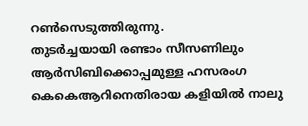റണ്‍സെടുത്തിരുന്നു.
തുടര്‍ച്ചയായി രണ്ടാം സീസണിലും ആര്‍സിബിക്കൊപ്പമുള്ള ഹസരംഗ കെകെആറിനെതിരായ കളിയില്‍ നാലു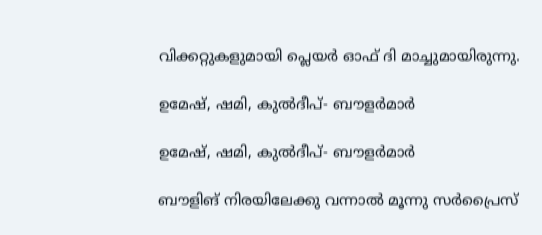വിക്കറ്റുകളുമായി പ്ലെയര്‍ ഓഫ് ദി മാച്ചുമായിരുന്നു.

ഉമേഷ്, ഷമി, കുല്‍ദീപ്- ബൗളര്‍മാര്‍

ഉമേഷ്, ഷമി, കുല്‍ദീപ്- ബൗളര്‍മാര്‍

ബൗളിങ് നിരയിലേക്കു വന്നാല്‍ മൂന്നു സര്‍പ്രൈസ്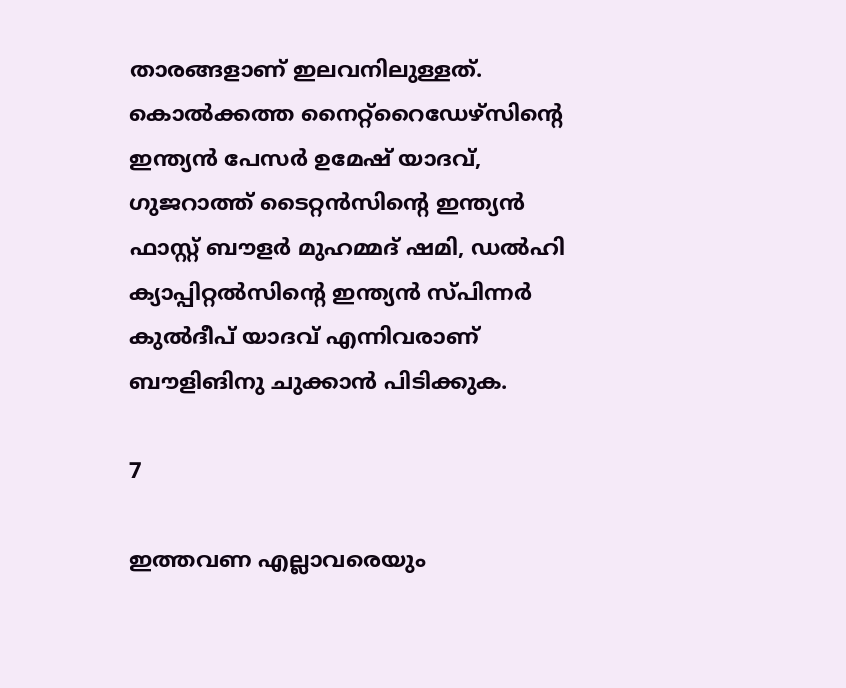താരങ്ങളാണ് ഇലവനിലുള്ളത്. കൊല്‍ക്കത്ത നൈറ്റ്‌റൈഡേഴ്‌സിന്റെ ഇന്ത്യന്‍ പേസര്‍ ഉമേഷ് യാദവ്, ഗുജറാത്ത് ടൈറ്റന്‍സിന്റെ ഇന്ത്യന്‍ ഫാസ്റ്റ് ബൗളര്‍ മുഹമ്മദ് ഷമി, ഡല്‍ഹി ക്യാപ്പിറ്റല്‍സിന്റെ ഇന്ത്യന്‍ സ്പിന്നര്‍ കുല്‍ദീപ് യാദവ് എന്നിവരാണ് ബൗളിങിനു ചുക്കാന്‍ പിടിക്കുക.

7

ഇത്തവണ എല്ലാവരെയും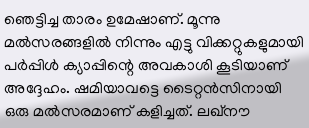ഞെട്ടിച്ച താരം ഉമേഷാണ്. മൂന്നു മല്‍സരങ്ങളില്‍ നിന്നും എട്ടു വിക്കറ്റുകളുമായി പര്‍പ്പിള്‍ ക്യാപ്പിന്റെ അവകാശി കൂടിയാണ് അദ്ദേഹം. ഷമിയാവട്ടെ ടൈറ്റന്‍സിനായി ഒരു മല്‍സരമാണ് കളിച്ചത്. ലഖ്‌നൗ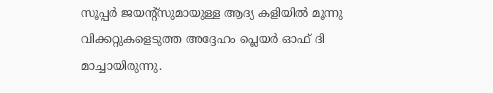സൂപ്പര്‍ ജയന്റ്‌സുമായുള്ള ആദ്യ കളിയില്‍ മൂന്നു വിക്കറ്റുകളെടുത്ത അദ്ദേഹം പ്ലെയര്‍ ഓഫ് ദി മാച്ചായിരുന്നു.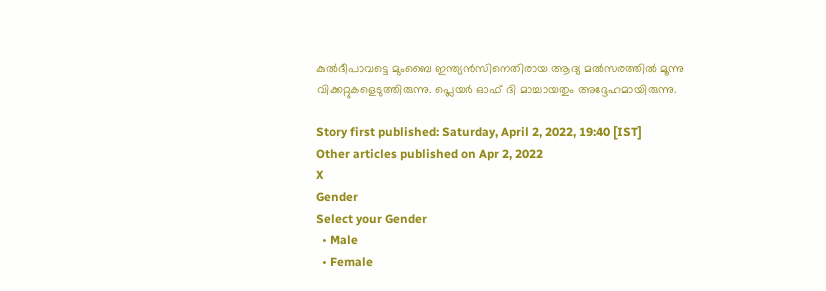കുല്‍ദീപാവട്ടെ മുംബൈ ഇന്ത്യന്‍സിനെതിരായ ആദ്യ മല്‍സരത്തില്‍ മൂന്നു വിക്കറ്റുകളെടുത്തിരുന്നു. പ്ലെയര്‍ ഓഫ് ദി മാച്ചായതും അദ്ദേഹമായിരുന്നു.

Story first published: Saturday, April 2, 2022, 19:40 [IST]
Other articles published on Apr 2, 2022
X
Gender
Select your Gender
  • Male
  • Female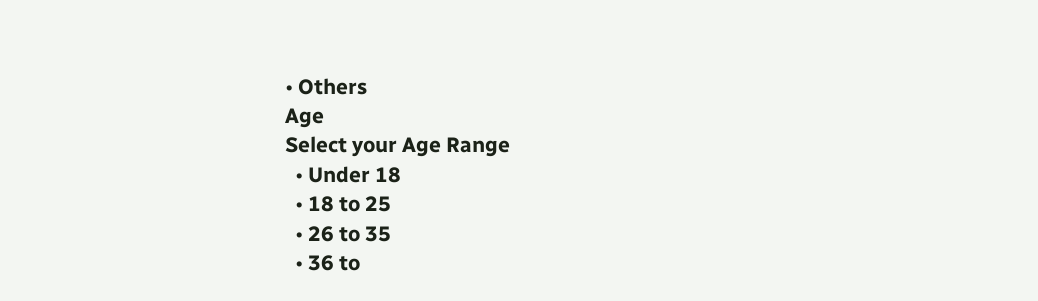• Others
Age
Select your Age Range
  • Under 18
  • 18 to 25
  • 26 to 35
  • 36 to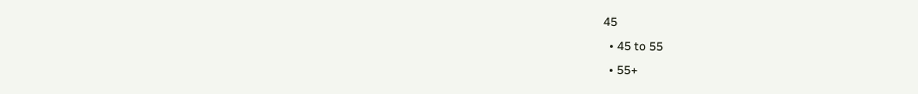45
  • 45 to 55
  • 55+